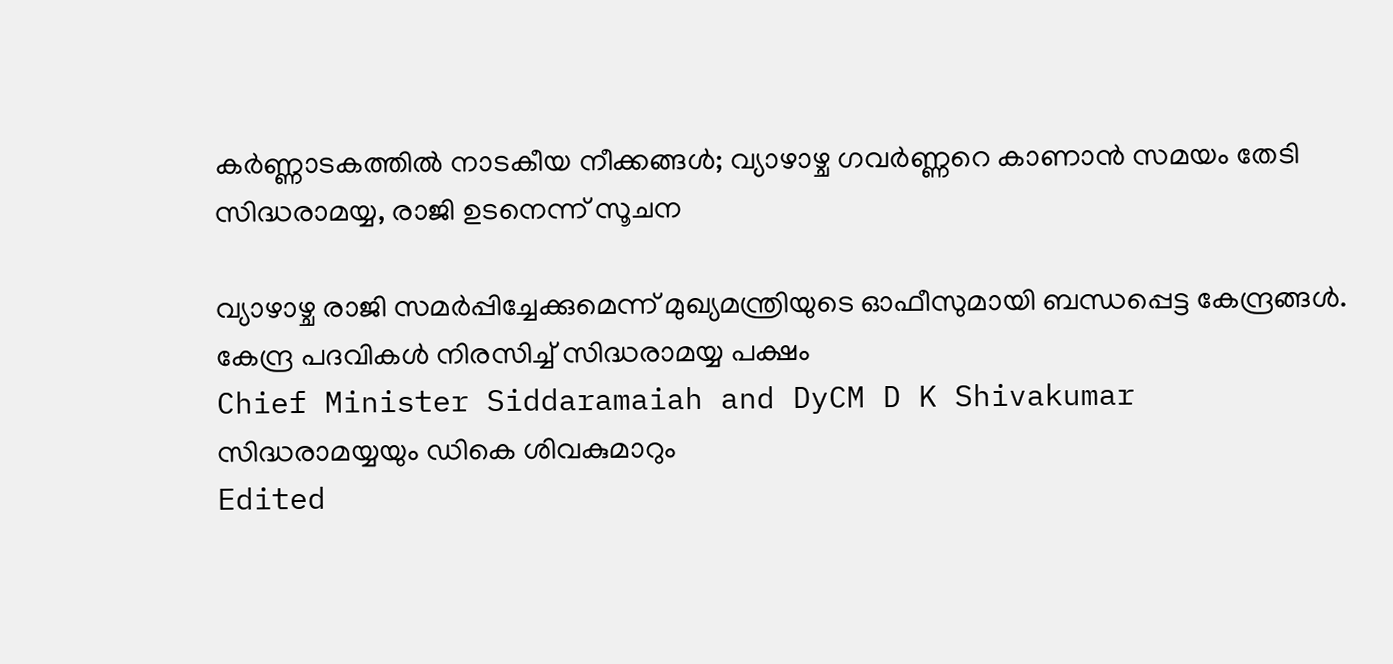കർണ്ണാടകത്തിൽ നാടകീയ നീക്കങ്ങൾ; വ്യാഴാഴ്ച ഗവർണ്ണറെ കാണാൻ സമയം തേടി സിദ്ധരാമയ്യ, രാജി ഉടനെന്ന് സൂചന

വ്യാഴാഴ്ച രാജി സമർപ്പിച്ചേക്കുമെന്ന് മുഖ്യമന്ത്രിയുടെ ഓഫീസുമായി ബന്ധപ്പെട്ട കേന്ദ്രങ്ങൾ. കേന്ദ്ര പദവികൾ നിരസിച്ച് സിദ്ധരാമയ്യ പക്ഷം
Chief Minister Siddaramaiah and DyCM D K Shivakumar
സിദ്ധരാമയ്യയും ഡികെ ശിവകുമാറും
Edited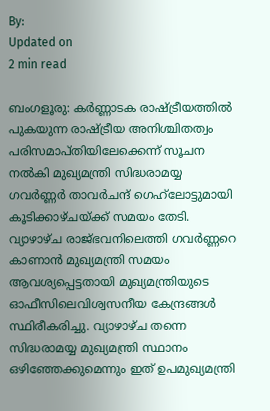By:
Updated on
2 min read

ബംഗളൂരു: കർണ്ണാടക രാഷ്ട്രീയത്തിൽ പുകയുന്ന രാഷ്ട്രീയ അനിശ്ചിതത്വം പരിസമാപ്തിയിലേക്കെന്ന് സൂചന നൽകി മുഖ്യമന്ത്രി സിദ്ധരാമയ്യ ഗവർണ്ണർ താവർചന്ദ് ഗെഹ്‌ലോട്ടുമായി കൂടിക്കാഴ്ചയ്ക്ക് സമയം തേടി. വ്യാഴാഴ്ച രാജ്ഭവനിലെത്തി ഗവർണ്ണറെ കാണാൻ മുഖ്യമന്ത്രി സമയം ആവശ്യപ്പെട്ടതായി മുഖ്യമന്ത്രിയുടെ ഓഫീസിലെവിശ്വസനീയ കേന്ദ്രങ്ങൾ സ്ഥിരീകരിച്ചു. വ്യാഴാഴ്ച തന്നെ സിദ്ധരാമയ്യ മുഖ്യമന്ത്രി സ്ഥാനം ഒഴിഞ്ഞേക്കുമെന്നും ഇത് ഉപമുഖ്യമന്ത്രി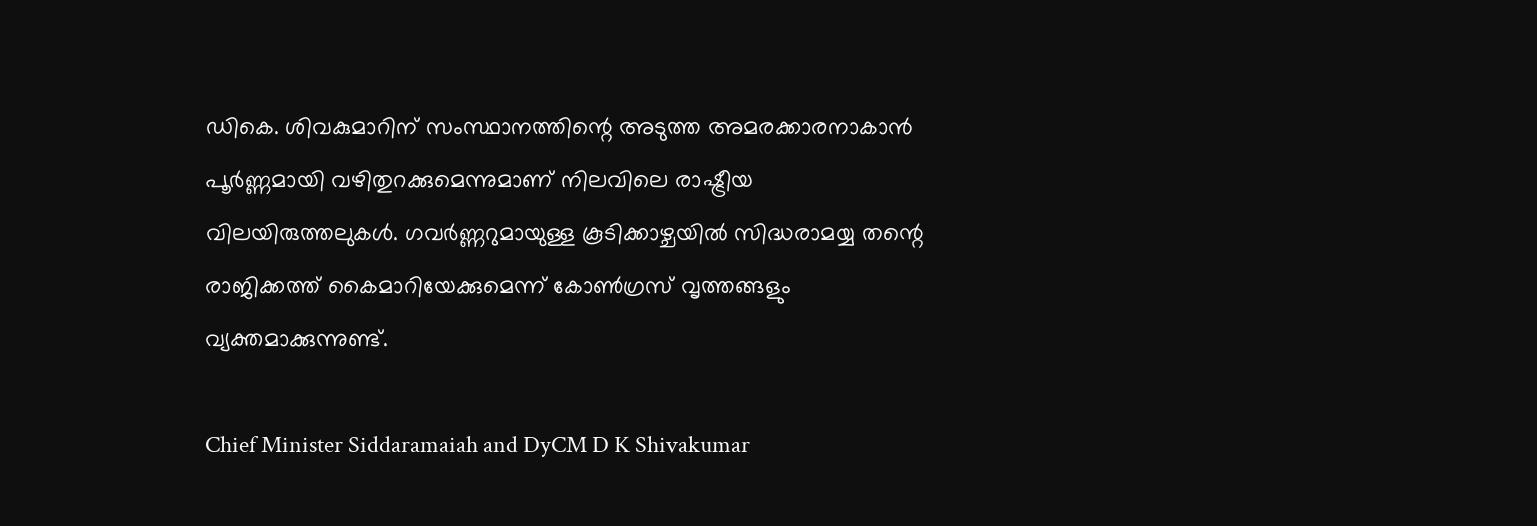ഡികെ. ശിവകുമാറിന് സംസ്ഥാനത്തിന്റെ അടുത്ത അമരക്കാരനാകാൻ പൂർണ്ണമായി വഴിതുറക്കുമെന്നുമാണ് നിലവിലെ രാഷ്ട്രീയ വിലയിരുത്തലുകൾ. ഗവർണ്ണറുമായുള്ള കൂടിക്കാഴ്ചയിൽ സിദ്ധരാമയ്യ തന്റെ രാജിക്കത്ത് കൈമാറിയേക്കുമെന്ന് കോൺഗ്രസ് വൃത്തങ്ങളും വ്യക്തമാക്കുന്നുണ്ട്.

Chief Minister Siddaramaiah and DyCM D K Shivakumar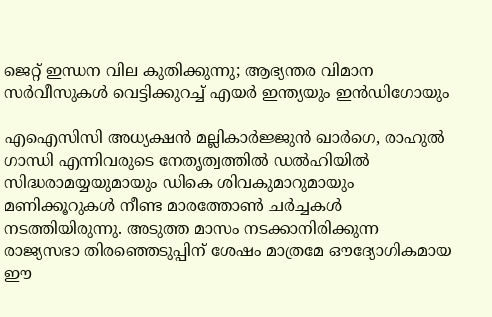ജെറ്റ് ഇന്ധന വില കുതിക്കുന്നു; ആഭ്യന്തര വിമാന സര്‍വീസുകള്‍ വെട്ടിക്കുറച്ച് എയര്‍ ഇന്ത്യയും ഇന്‍ഡിഗോയും

എഐസിസി അധ്യക്ഷൻ മല്ലികാർജ്ജുൻ ഖാർഗെ, രാഹുൽ ഗാന്ധി എന്നിവരുടെ നേതൃത്വത്തിൽ ഡൽഹിയിൽ സിദ്ധരാമയ്യയുമായും ഡികെ ശിവകുമാറുമായും മണിക്കൂറുകൾ നീണ്ട മാരത്തോൺ ചർച്ചകൾ നടത്തിയിരുന്നു. അടുത്ത മാസം നടക്കാനിരിക്കുന്ന രാജ്യസഭാ തിരഞ്ഞെടുപ്പിന് ശേഷം മാത്രമേ ഔദ്യോഗികമായ ഈ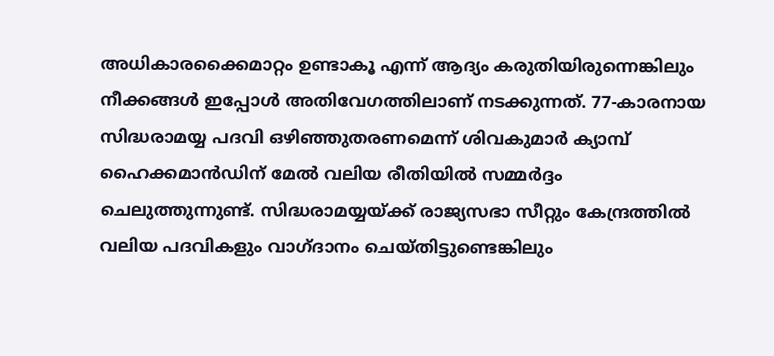അധികാരക്കൈമാറ്റം ഉണ്ടാകൂ എന്ന് ആദ്യം കരുതിയിരുന്നെങ്കിലും നീക്കങ്ങൾ ഇപ്പോൾ അതിവേഗത്തിലാണ് നടക്കുന്നത്. 77-കാരനായ സിദ്ധരാമയ്യ പദവി ഒഴിഞ്ഞുതരണമെന്ന് ശിവകുമാർ ക്യാമ്പ് ഹൈക്കമാൻഡിന് മേൽ വലിയ രീതിയിൽ സമ്മർദ്ദം ചെലുത്തുന്നുണ്ട്. സിദ്ധരാമയ്യയ്ക്ക് രാജ്യസഭാ സീറ്റും കേന്ദ്രത്തിൽ വലിയ പദവികളും വാഗ്ദാനം ചെയ്തിട്ടുണ്ടെങ്കിലും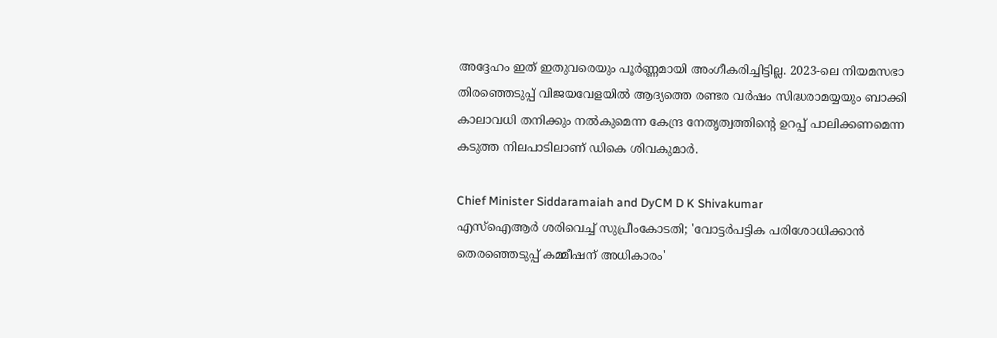അദ്ദേഹം ഇത് ഇതുവരെയും പൂർണ്ണമായി അംഗീകരിച്ചിട്ടില്ല. 2023-ലെ നിയമസഭാ തിരഞ്ഞെടുപ്പ് വിജയവേളയിൽ ആദ്യത്തെ രണ്ടര വർഷം സിദ്ധരാമയ്യയും ബാക്കി കാലാവധി തനിക്കും നൽകുമെന്ന കേന്ദ്ര നേതൃത്വത്തിന്റെ ഉറപ്പ് പാലിക്കണമെന്ന കടുത്ത നിലപാടിലാണ് ഡികെ ശിവകുമാർ.

Chief Minister Siddaramaiah and DyCM D K Shivakumar
എസ്ഐആർ ശരിവെച്ച് സുപ്രീംകോടതി; 'വോട്ടർപട്ടിക പരിശോധിക്കാൻ തെരഞ്ഞെടുപ്പ് കമ്മീഷന് അധികാരം'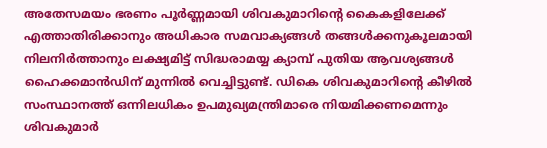അതേസമയം ഭരണം പൂർണ്ണമായി ശിവകുമാറിന്റെ കൈകളിലേക്ക് എത്താതിരിക്കാനും അധികാര സമവാക്യങ്ങൾ തങ്ങൾക്കനുകൂലമായി നിലനിർത്താനും ലക്ഷ്യമിട്ട് സിദ്ധരാമയ്യ ക്യാമ്പ് പുതിയ ആവശ്യങ്ങൾ ഹൈക്കമാൻഡിന് മുന്നിൽ വെച്ചിട്ടുണ്ട്. ഡികെ ശിവകുമാറിന്റെ കീഴിൽ സംസ്ഥാനത്ത് ഒന്നിലധികം ഉപമുഖ്യമന്ത്രിമാരെ നിയമിക്കണമെന്നും ശിവകുമാർ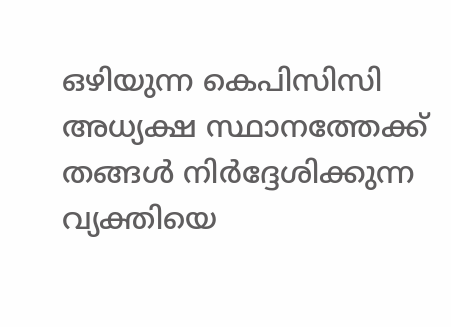ഒഴിയുന്ന കെപിസിസി അധ്യക്ഷ സ്ഥാനത്തേക്ക് തങ്ങൾ നിർദ്ദേശിക്കുന്ന വ്യക്തിയെ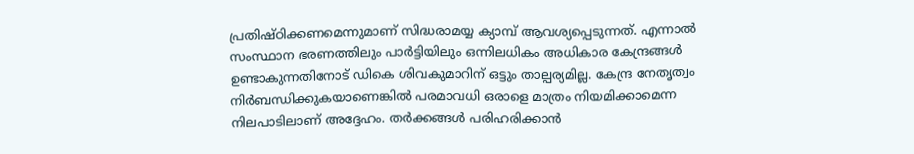പ്രതിഷ്ഠിക്കണമെന്നുമാണ് സിദ്ധരാമയ്യ ക്യാമ്പ് ആവശ്യപ്പെടുന്നത്. എന്നാൽ സംസ്ഥാന ഭരണത്തിലും പാർട്ടിയിലും ഒന്നിലധികം അധികാര കേന്ദ്രങ്ങൾ ഉണ്ടാകുന്നതിനോട് ഡികെ ശിവകുമാറിന് ഒട്ടും താല്പര്യമില്ല. കേന്ദ്ര നേതൃത്വം നിർബന്ധിക്കുകയാണെങ്കിൽ പരമാവധി ഒരാളെ മാത്രം നിയമിക്കാമെന്ന നിലപാടിലാണ് അദ്ദേഹം. തർക്കങ്ങൾ പരിഹരിക്കാൻ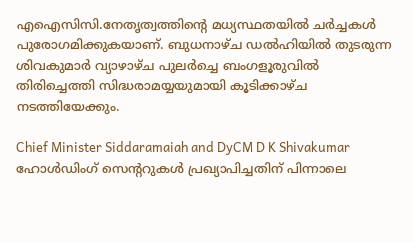എഐസിസി.നേതൃത്വത്തിന്റെ മധ്യസ്ഥതയിൽ ചർച്ചകൾ പുരോഗമിക്കുകയാണ്. ബുധനാഴ്ച ഡൽഹിയിൽ തുടരുന്ന ശിവകുമാർ വ്യാഴാഴ്ച പുലർച്ചെ ബംഗളൂരുവിൽ തിരിച്ചെത്തി സിദ്ധരാമയ്യയുമായി കൂടിക്കാഴ്ച നടത്തിയേക്കും.

Chief Minister Siddaramaiah and DyCM D K Shivakumar
ഹോൾഡിംഗ് സെന്ററുകൾ പ്രഖ്യാപിച്ചതിന് പിന്നാലെ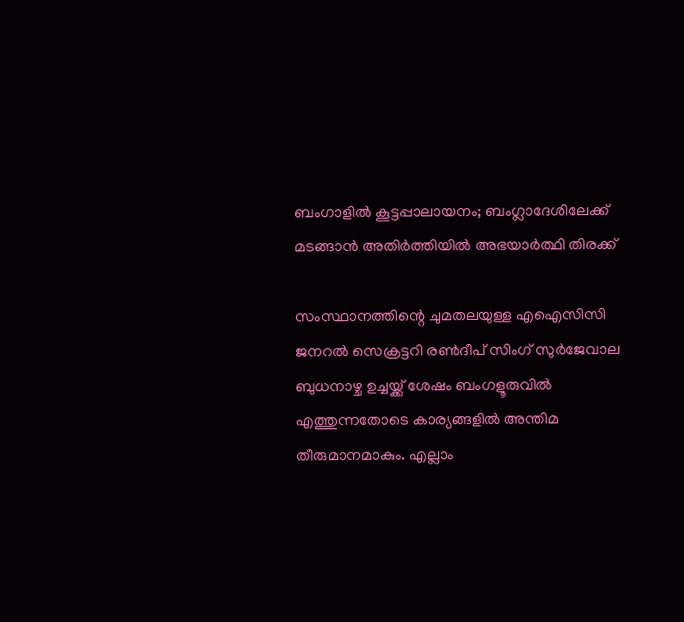ബംഗാളിൽ കൂട്ടപ്പാലായനം; ബംഗ്ലാദേശിലേക്ക് മടങ്ങാൻ അതിർത്തിയിൽ അഭയാർത്ഥി തിരക്ക്

സംസ്ഥാനത്തിന്റെ ചുമതലയുള്ള എഐസിസി ജനറൽ സെക്രട്ടറി രൺദീപ് സിംഗ് സുർജേവാല ബുധനാഴ്ച ഉച്ചയ്ക്ക് ശേഷം ബംഗളൂരുവിൽ എത്തുന്നതോടെ കാര്യങ്ങളിൽ അന്തിമ തീരുമാനമാകും. എല്ലാം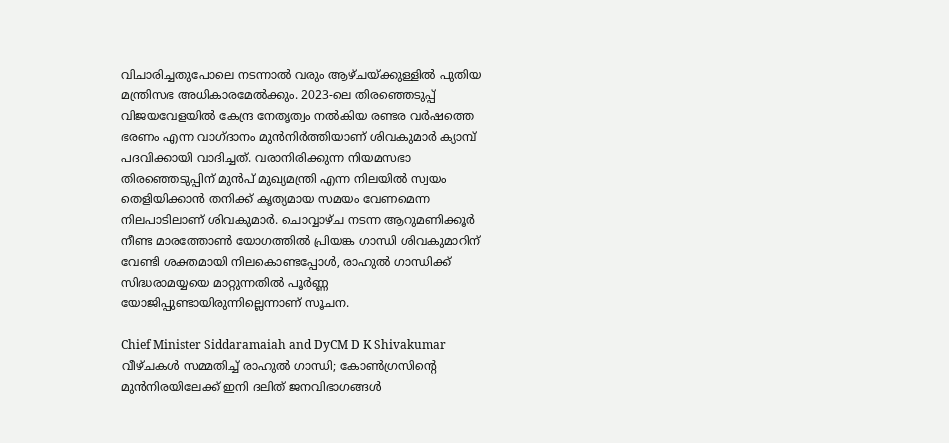വിചാരിച്ചതുപോലെ നടന്നാൽ വരും ആഴ്ചയ്ക്കുള്ളിൽ പുതിയ മന്ത്രിസഭ അധികാരമേൽക്കും. 2023-ലെ തിരഞ്ഞെടുപ്പ് വിജയവേളയിൽ കേന്ദ്ര നേതൃത്വം നൽകിയ രണ്ടര വർഷത്തെ ഭരണം എന്ന വാഗ്ദാനം മുൻനിർത്തിയാണ് ശിവകുമാർ ക്യാമ്പ് പദവിക്കായി വാദിച്ചത്. വരാനിരിക്കുന്ന നിയമസഭാ തിരഞ്ഞെടുപ്പിന് മുൻപ് മുഖ്യമന്ത്രി എന്ന നിലയിൽ സ്വയം തെളിയിക്കാൻ തനിക്ക് കൃത്യമായ സമയം വേണമെന്ന നിലപാടിലാണ് ശിവകുമാർ. ചൊവ്വാഴ്ച നടന്ന ആറുമണിക്കൂർ നീണ്ട മാരത്തോൺ യോഗത്തിൽ പ്രിയങ്ക ഗാന്ധി ശിവകുമാറിന് വേണ്ടി ശക്തമായി നിലകൊണ്ടപ്പോൾ, രാഹുൽ ഗാന്ധിക്ക് സിദ്ധരാമയ്യയെ മാറ്റുന്നതിൽ പൂർണ്ണ യോജിപ്പുണ്ടായിരുന്നില്ലെന്നാണ് സൂചന.

Chief Minister Siddaramaiah and DyCM D K Shivakumar
വീഴ്ചകൾ സമ്മതിച്ച് രാഹുൽ ഗാന്ധി; കോൺഗ്രസിന്റെ മുൻനിരയിലേക്ക് ഇനി ദലിത് ജനവിഭാഗങ്ങൾ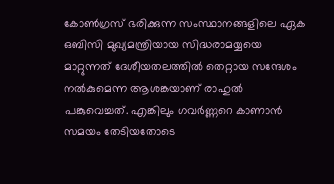കോൺഗ്രസ് ഭരിക്കുന്ന സംസ്ഥാനങ്ങളിലെ ഏക ഒബിസി മുഖ്യമന്ത്രിയായ സിദ്ധരാമയ്യയെ മാറ്റുന്നത് ദേശീയതലത്തിൽ തെറ്റായ സന്ദേശം നൽകുമെന്ന ആശങ്കയാണ് രാഹുൽ പങ്കുവെച്ചത്. എങ്കിലും ഗവർണ്ണറെ കാണാൻ സമയം തേടിയതോടെ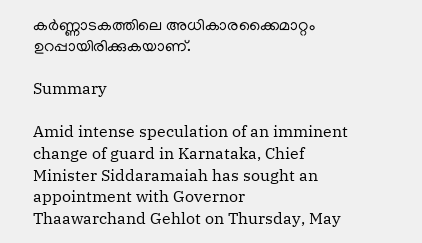കർണ്ണാടകത്തിലെ അധികാരക്കൈമാറ്റം ഉറപ്പായിരിക്കുകയാണ്.

Summary

Amid intense speculation of an imminent change of guard in Karnataka, Chief Minister Siddaramaiah has sought an appointment with Governor Thaawarchand Gehlot on Thursday, May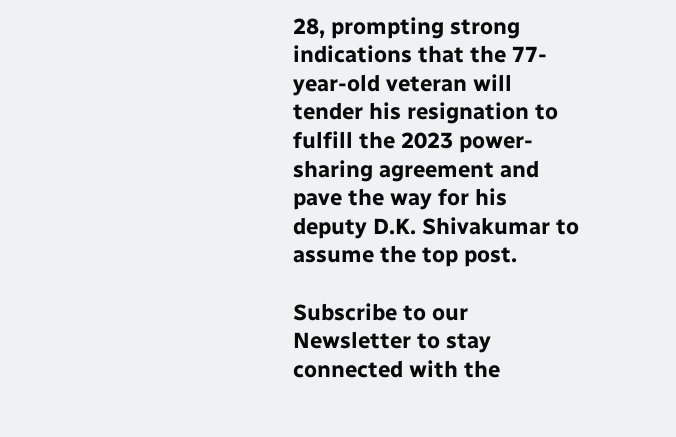28, prompting strong indications that the 77-year-old veteran will tender his resignation to fulfill the 2023 power-sharing agreement and pave the way for his deputy D.K. Shivakumar to assume the top post.

Subscribe to our Newsletter to stay connected with the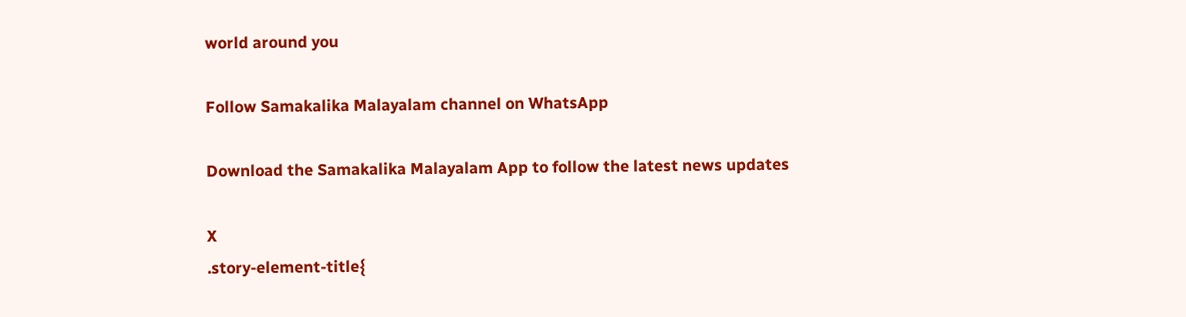world around you

Follow Samakalika Malayalam channel on WhatsApp

Download the Samakalika Malayalam App to follow the latest news updates

X
.story-element-title{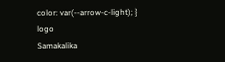color: var(--arrow-c-light); }
logo
Samakalika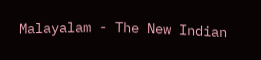Malayalam - The New Indian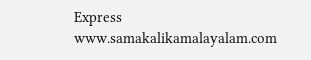Express
www.samakalikamalayalam.com